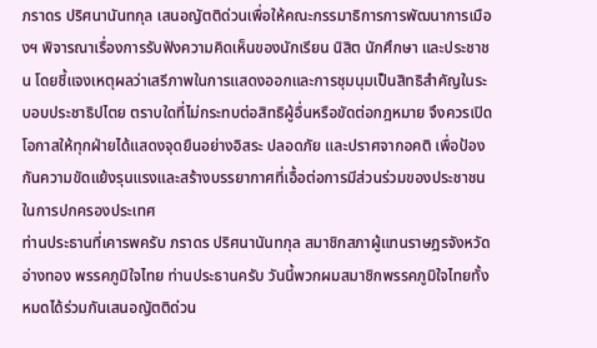ภราดร ปริศนานันทกุล เสนอญัตติด่วนเพื่อให้คณะกรรมาธิการการพัฒนาการเมืองฯ พิจารณาเรื่องการรับฟังความคิดเห็นของนักเรียน นิสิต นักศึกษา และประชาชน โดยชี้แจงเหตุผลว่าเสรีภาพในการแสดงออกและการชุมนุมเป็นสิทธิสำคัญในระบอบประชาธิปไตย ตราบใดที่ไม่กระทบต่อสิทธิผู้อื่นหรือขัดต่อกฎหมาย จึงควรเปิดโอกาสให้ทุกฝ่ายได้แสดงจุดยืนอย่างอิสระ ปลอดภัย และปราศจากอคติ เพื่อป้องกันความขัดแย้งรุนแรงและสร้างบรรยากาศที่เอื้อต่อการมีส่วนร่วมของประชาชนในการปกครองประเทศ
ท่านประธานที่เคารพครับ ภราดร ปริศนานันทกุล สมาชิกสภาผู้แทนราษฎรจังหวัดอ่างทอง พรรคภูมิใจไทย ท่านประธานครับ วันนี้พวกผมสมาชิกพรรคภูมิใจไทยทั้งหมดได้ร่วมกันเสนอญัตติด่วน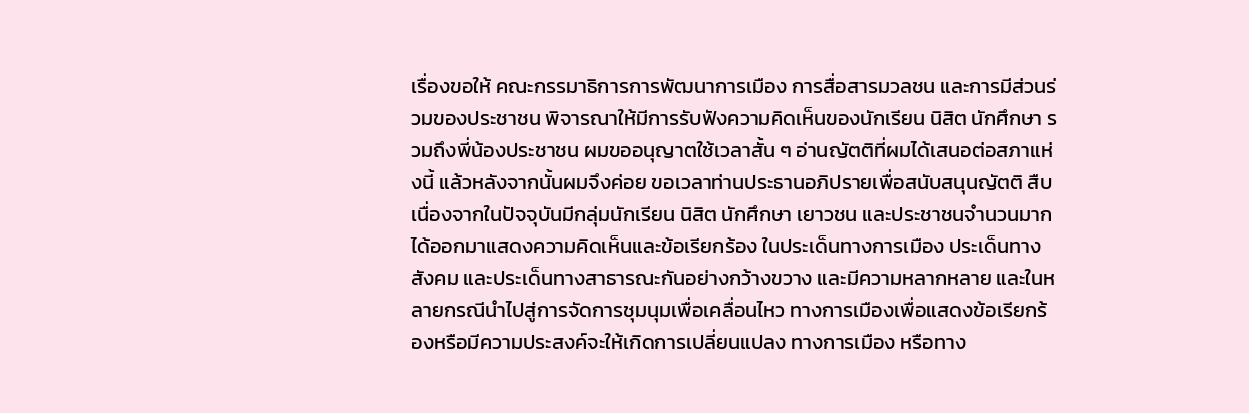เรื่องขอให้ คณะกรรมาธิการการพัฒนาการเมือง การสื่อสารมวลชน และการมีส่วนร่วมของประชาชน พิจารณาให้มีการรับฟังความคิดเห็นของนักเรียน นิสิต นักศึกษา รวมถึงพี่น้องประชาชน ผมขออนุญาตใช้เวลาสั้น ๆ อ่านญัตติที่ผมได้เสนอต่อสภาแห่งนี้ แล้วหลังจากนั้นผมจึงค่อย ขอเวลาท่านประธานอภิปรายเพื่อสนับสนุนญัตติ สืบเนื่องจากในปัจจุบันมีกลุ่มนักเรียน นิสิต นักศึกษา เยาวชน และประชาชนจํานวนมากได้ออกมาแสดงความคิดเห็นและข้อเรียกร้อง ในประเด็นทางการเมือง ประเด็นทางสังคม และประเด็นทางสาธารณะกันอย่างกว้างขวาง และมีความหลากหลาย และในหลายกรณีนําไปสู่การจัดการชุมนุมเพื่อเคลื่อนไหว ทางการเมืองเพื่อแสดงข้อเรียกร้องหรือมีความประสงค์จะให้เกิดการเปลี่ยนแปลง ทางการเมือง หรือทาง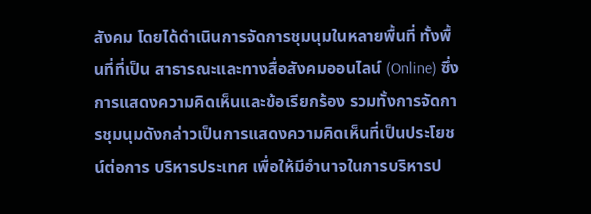สังคม โดยได้ดําเนินการจัดการชุมนุมในหลายพื้นที่ ทั้งพื้นที่ที่เป็น สาธารณะและทางสื่อสังคมออนไลน์ (Online) ซึ่งการแสดงความคิดเห็นและข้อเรียกร้อง รวมทั้งการจัดการชุมนุมดังกล่าวเป็นการแสดงความคิดเห็นที่เป็นประโยชน์ต่อการ บริหารประเทศ เพื่อให้มีอํานาจในการบริหารป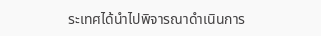ระเทศได้นําไปพิจารณาดําเนินการ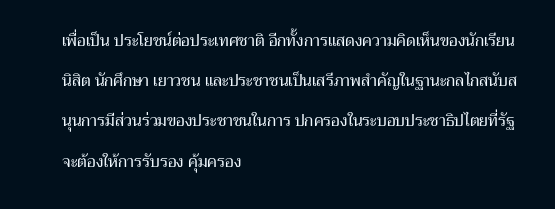เพื่อเป็น ประโยชน์ต่อประเทศชาติ อีกทั้งการแสดงความคิดเห็นของนักเรียน นิสิต นักศึกษา เยาวชน และประชาชนเป็นเสรีภาพสําคัญในฐานะกลไกสนับสนุนการมีส่วนร่วมของประชาชนในการ ปกครองในระบอบประชาธิปไตยที่รัฐจะต้องให้การรับรอง คุ้มครอง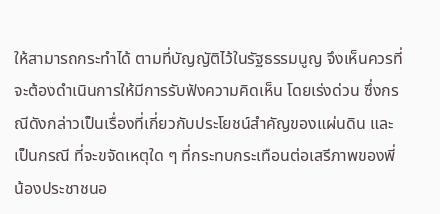ให้สามารถกระทําได้ ตามที่บัญญัติไว้ในรัฐธรรมนูญ จึงเห็นควรที่จะต้องดําเนินการให้มีการรับฟังความคิดเห็น โดยเร่งด่วน ซึ่งกรณีดังกล่าวเป็นเรื่องที่เกี่ยวกับประโยชน์สําคัญของแผ่นดิน และเป็นกรณี ที่จะขจัดเหตุใด ๆ ที่กระทบกระเทือนต่อเสรีภาพของพี่น้องประชาชนอ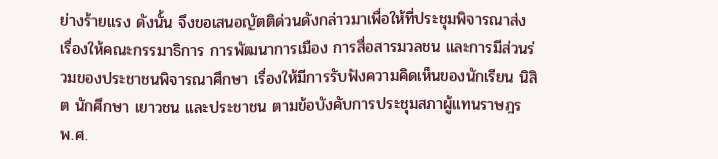ย่างร้ายแรง ดังนั้น จึงขอเสนอญัตติด่วนดังกล่าวมาเพื่อให้ที่ประชุมพิจารณาส่งเรื่องให้คณะกรรมาธิการ การพัฒนาการเมือง การสื่อสารมวลชน และการมีส่วนร่วมของประชาชนพิจารณาศึกษา เรื่องให้มีการรับฟังความคิดเห็นของนักเรียน นิสิต นักศึกษา เยาวชน และประชาชน ตามข้อบังคับการประชุมสภาผู้แทนราษฎร พ.ศ.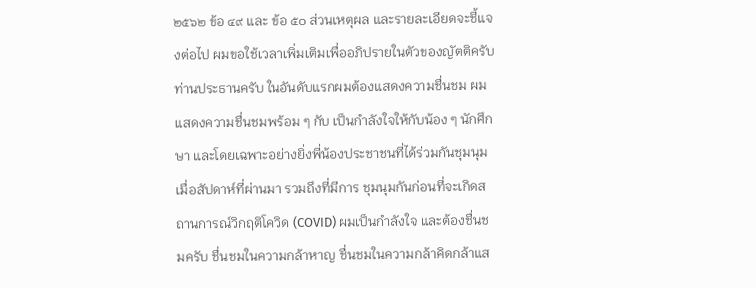๒๕๖๒ ข้อ ๔๙ และ ข้อ ๕๐ ส่วนเหตุผล และรายละเอียดจะชี้แจงต่อไป ผมขอใช้เวลาเพิ่มเติมเพื่ออภิปรายในตัวของญัตติครับ ท่านประธานครับ ในอันดับแรกผมต้องแสดงความชื่นชม ผมแสดงความชื่นชมพร้อม ๆ กับ เป็นกําลังใจให้กับน้อง ๆ นักศึกษา และโดยเฉพาะอย่างยิ่งพี่น้องประชาชนที่ได้ร่วมกันชุมนุมเมื่อสัปดาห์ที่ผ่านมา รวมถึงที่มีการ ชุมนุมกันก่อนที่จะเกิดสถานการณ์วิกฤติโควิด (COVID) ผมเป็นกําลังใจ และต้องชื่นชมครับ ชื่นชมในความกล้าหาญ ชื่นชมในความกล้าคิดกล้าแส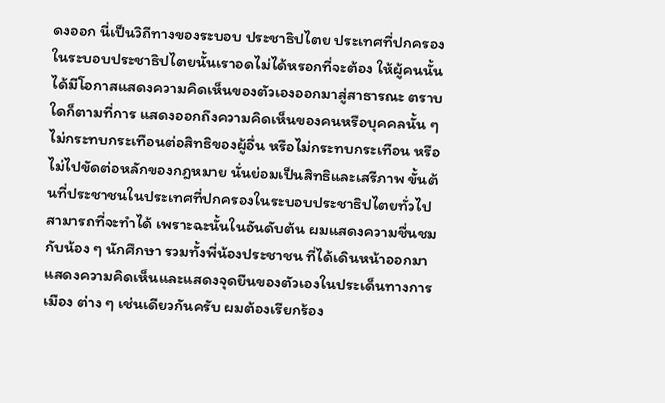ดงออก นี่เป็นวิถีทางของระบอบ ประชาธิปไตย ประเทศที่ปกครองในระบอบประชาธิปไตยนั้นเราอดไม่ได้หรอกที่จะต้อง ให้ผู้คนนั้นได้มีโอกาสแสดงความคิดเห็นของตัวเองออกมาสู่สาธารณะ ตราบใดก็ตามที่การ แสดงออกถึงความคิดเห็นของคนหรือบุคคลนั้น ๆ ไม่กระทบกระเทือนต่อสิทธิของผู้อื่น หรือไม่กระทบกระเทือน หรือไม่ไปขัดต่อหลักของกฎหมาย นั่นย่อมเป็นสิทธิและเสรีภาพ ขั้นต้นที่ประชาชนในประเทศที่ปกครองในระบอบประชาธิปไตยทั่วไปสามารถที่จะทําได้ เพราะฉะนั้นในอันดับต้น ผมแสดงความชื่นชมกับน้อง ๆ นักศึกษา รวมทั้งพี่น้องประชาชน ที่ได้เดินหน้าออกมาแสดงความคิดเห็นและแสดงจุดยืนของตัวเองในประเด็นทางการเมือง ต่าง ๆ เช่นเดียวกันครับ ผมต้องเรียกร้อง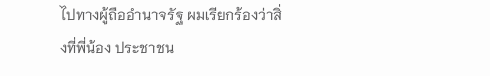ไปทางผู้ถืออํานาจรัฐ ผมเรียกร้องว่าสิ่งที่พี่น้อง ประชาชน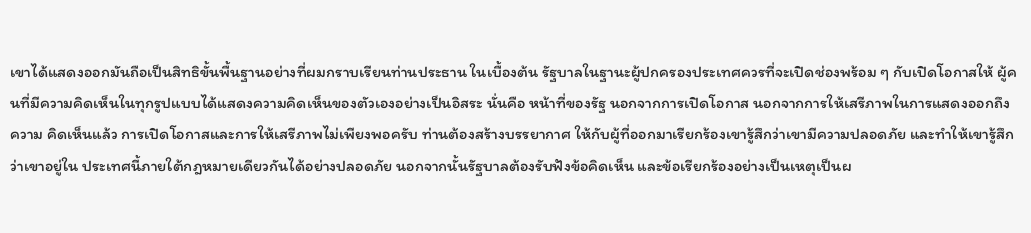เขาได้แสดงออกมันถือเป็นสิทธิขั้นพื้นฐานอย่างที่ผมกราบเรียนท่านประธาน ในเบื้องต้น รัฐบาลในฐานะผู้ปกครองประเทศควรที่จะเปิดช่องพร้อม ๆ กับเปิดโอกาสให้ ผู้คนที่มีความคิดเห็นในทุกรูปแบบได้แสดงความคิดเห็นของตัวเองอย่างเป็นอิสระ นั่นคือ หน้าที่ของรัฐ นอกจากการเปิดโอกาส นอกจากการให้เสรีภาพในการแสดงออกถึงความ คิดเห็นแล้ว การเปิดโอกาสและการให้เสรีภาพไม่เพียงพอครับ ท่านต้องสร้างบรรยากาศ ให้กับผู้ที่ออกมาเรียกร้องเขารู้สึกว่าเขามีความปลอดภัย และทําให้เขารู้สึกว่าเขาอยู่ใน ประเทศนี้ภายใต้กฎหมายเดียวกันได้อย่างปลอดภัย นอกจากนั้นรัฐบาลต้องรับฟังข้อคิดเห็น และข้อเรียกร้องอย่างเป็นเหตุเป็นผ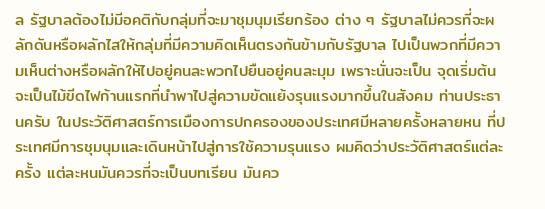ล รัฐบาลต้องไม่มีอคติกับกลุ่มที่จะมาชุมนุมเรียกร้อง ต่าง ๆ รัฐบาลไม่ควรที่จะผลักดันหรือผลักไสให้กลุ่มที่มีความคิดเห็นตรงกันข้ามกับรัฐบาล ไปเป็นพวกที่มีความเห็นต่างหรือผลักให้ไปอยู่คนละพวกไปยืนอยู่คนละมุม เพราะนั่นจะเป็น จุดเริ่มต้นจะเป็นไม้ขีดไฟก้านแรกที่นําพาไปสู่ความขัดแย้งรุนแรงมากขึ้นในสังคม ท่านประธานครับ ในประวัติศาสตร์การเมืองการปกครองของประเทศมีหลายครั้งหลายหน ที่ประเทศมีการชุมนุมและเดินหน้าไปสู่การใช้ความรุนแรง ผมคิดว่าประวัติศาสตร์แต่ละครั้ง แต่ละหนมันควรที่จะเป็นบทเรียน มันคว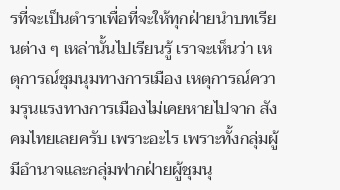รที่จะเป็นตําราเพื่อที่จะให้ทุกฝ่ายนําบทเรียนต่าง ๆ เหล่านั้นไปเรียนรู้ เราจะเห็นว่า เหตุการณ์ชุมนุมทางการเมือง เหตุการณ์ความรุนแรงทางการเมืองไม่เคยหายไปจาก สังคมไทยเลยครับ เพราะอะไร เพราะทั้งกลุ่มผู้มีอํานาจและกลุ่มฟากฝ่ายผู้ชุมนุ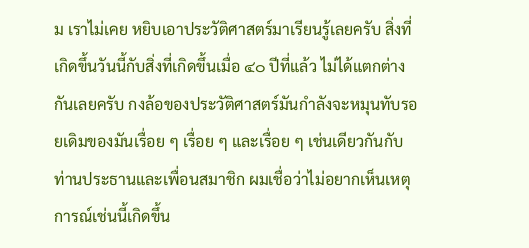ม เราไม่เคย หยิบเอาประวัติศาสตร์มาเรียนรู้เลยครับ สิ่งที่เกิดขึ้นวันนี้กับสิ่งที่เกิดขึ้นเมื่อ ๔๐ ปีที่แล้ว ไม่ได้แตกต่างกันเลยครับ กงล้อของประวัติศาสตร์มันกําลังจะหมุนทับรอยเดิมของมันเรื่อย ๆ เรื่อย ๆ และเรื่อย ๆ เช่นเดียวกันกับ ท่านประธานและเพื่อนสมาชิก ผมเชื่อว่าไม่อยากเห็นเหตุการณ์เช่นนี้เกิดขึ้น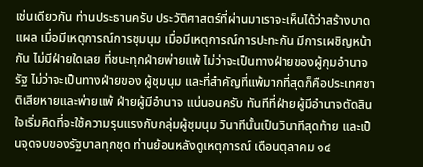เช่นเดียวกัน ท่านประธานครับ ประวัติศาสตร์ที่ผ่านมาเราจะเห็นได้ว่าสร้างบาดแผล เมื่อมีเหตุการณ์การชุมนุม เมื่อมีเหตุการณ์การปะทะกัน มีการเผชิญหน้ากัน ไม่มีฝ่ายใดเลย ที่ชนะทุกฝ่ายพ่ายแพ้ ไม่ว่าจะเป็นทางฝ่ายของผู้กุมอํานาจรัฐ ไม่ว่าจะเป็นทางฝ่ายของ ผู้ชุมนุม และที่สําคัญที่แพ้มากที่สุดก็คือประเทศชาติเสียหายและพ่ายแพ้ ฝ่ายผู้มีอํานาจ แน่นอนครับ ทันทีที่ฝ่ายผู้มีอํานาจตัดสินใจเริ่มคิดที่จะใช้ความรุนแรงกับกลุ่มผู้ชุมนุม วินาทีนั้นเป็นวินาทีสุดท้าย และเป็นจุดจบของรัฐบาลทุกชุด ท่านย้อนหลังดูเหตุการณ์ เดือนตุลาคม ๑๔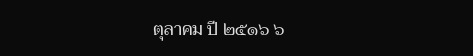ตุลาคม ปี ๒๕๑๖ ๖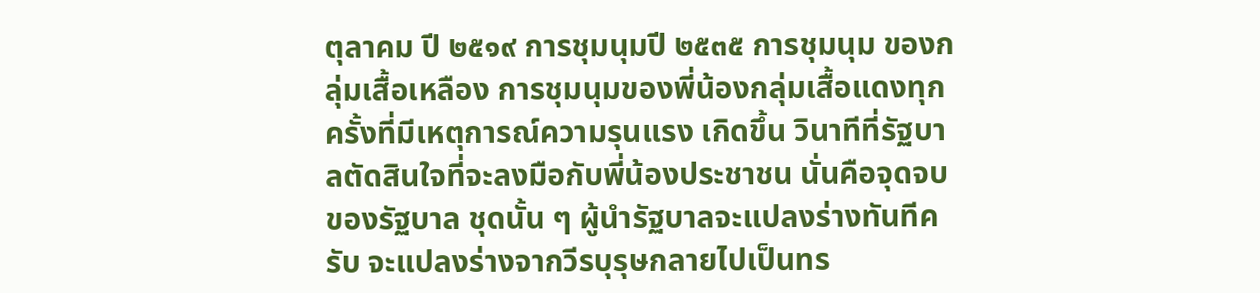ตุลาคม ปี ๒๕๑๙ การชุมนุมปี ๒๕๓๕ การชุมนุม ของกลุ่มเสื้อเหลือง การชุมนุมของพี่น้องกลุ่มเสื้อแดงทุกครั้งที่มีเหตุการณ์ความรุนแรง เกิดขึ้น วินาทีที่รัฐบาลตัดสินใจที่จะลงมือกับพี่น้องประชาชน นั่นคือจุดจบของรัฐบาล ชุดนั้น ๆ ผู้นํารัฐบาลจะแปลงร่างทันทีครับ จะแปลงร่างจากวีรบุรุษกลายไปเป็นทร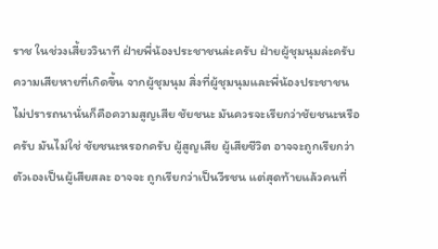ราช ในช่วงเสี้ยววินาที ฝ่ายพี่น้องประชาชนล่ะครับ ฝ่ายผู้ชุมนุมล่ะครับ ความเสียหายที่เกิดขึ้น จากผู้ชุมนุม สิ่งที่ผู้ชุมนุมและพี่น้องประชาชนไม่ปรารถนานั่นก็คือความสูญเสีย ชัยชนะ มันควรจะเรียกว่าชัยชนะหรือครับ มันไม่ใช่ ชัยชนะหรอกครับ ผู้สูญเสีย ผู้เสียชีวิต อาจจะถูกเรียกว่าตัวเองเป็นผู้เสียสละ อาจจะ ถูกเรียกว่าเป็นวีรชน แต่สุดท้ายแล้วคนที่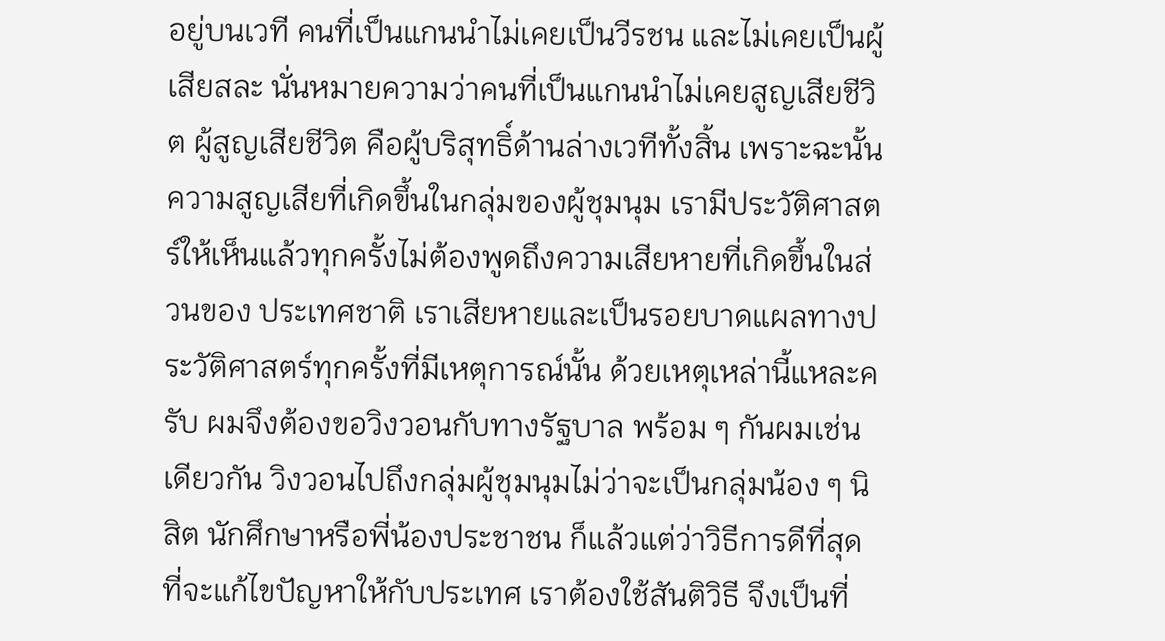อยู่บนเวที คนที่เป็นแกนนําไม่เคยเป็นวีรชน และไม่เคยเป็นผู้เสียสละ นั่นหมายความว่าคนที่เป็นแกนนําไม่เคยสูญเสียชีวิต ผู้สูญเสียชีวิต คือผู้บริสุทธิ์ด้านล่างเวทีทั้งสิ้น เพราะฉะนั้นความสูญเสียที่เกิดขึ้นในกลุ่มของผู้ชุมนุม เรามีประวัติศาสตร์ให้เห็นแล้วทุกครั้งไม่ต้องพูดถึงความเสียหายที่เกิดขึ้นในส่วนของ ประเทศชาติ เราเสียหายและเป็นรอยบาดแผลทางประวัติศาสตร์ทุกครั้งที่มีเหตุการณ์นั้น ด้วยเหตุเหล่านี้แหละครับ ผมจึงต้องขอวิงวอนกับทางรัฐบาล พร้อม ๆ กันผมเช่นเดียวกัน วิงวอนไปถึงกลุ่มผู้ชุมนุมไม่ว่าจะเป็นกลุ่มน้อง ๆ นิสิต นักศึกษาหรือพี่น้องประชาชน ก็แล้วแต่ว่าวิธีการดีที่สุดที่จะแก้ไขปัญหาให้กับประเทศ เราต้องใช้สันติวิธี จึงเป็นที่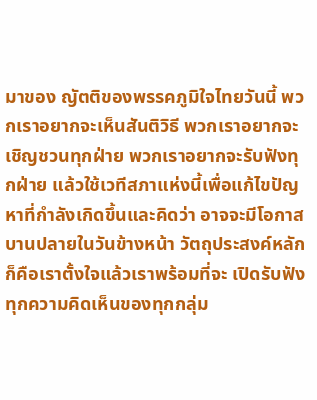มาของ ญัตติของพรรคภูมิใจไทยวันนี้ พวกเราอยากจะเห็นสันติวิธี พวกเราอยากจะเชิญชวนทุกฝ่าย พวกเราอยากจะรับฟังทุกฝ่าย แล้วใช้เวทีสภาแห่งนี้เพื่อแก้ไขปัญหาที่กําลังเกิดขึ้นและคิดว่า อาจจะมีโอกาสบานปลายในวันข้างหน้า วัตถุประสงค์หลักก็คือเราตั้งใจแล้วเราพร้อมที่จะ เปิดรับฟังทุกความคิดเห็นของทุกกลุ่ม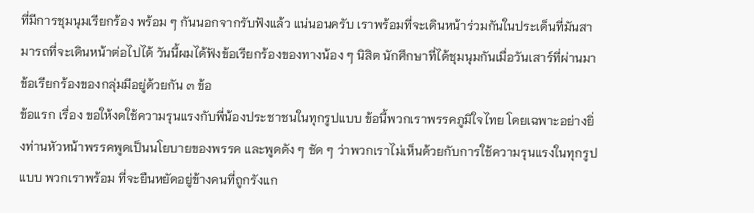ที่มีการชุมนุมเรียกร้อง พร้อม ๆ กันนอกจากรับฟังแล้ว แน่นอนครับ เราพร้อมที่จะเดินหน้าร่วมกันในประเด็นที่มันสามารถที่จะเดินหน้าต่อไปได้ วันนี้ผมได้ฟังข้อเรียกร้องของทางน้อง ๆ นิสิต นักศึกษาที่ได้ชุมนุมกันเมื่อวันเสาร์ที่ผ่านมา ข้อเรียกร้องของกลุ่มมีอยู่ด้วยกัน ๓ ข้อ
ข้อแรก เรื่อง ขอให้งดใช้ความรุนแรงกับพี่น้องประชาชนในทุกรูปแบบ ข้อนี้พวกเราพรรคภูมิใจไทย โดยเฉพาะอย่างยิ่งท่านหัวหน้าพรรคพูดเป็นนโยบายของพรรค และพูดดัง ๆ ชัด ๆ ว่าพวกเราไม่เห็นด้วยกับการใช้ความรุนแรงในทุกรูปแบบ พวกเราพร้อม ที่จะยืนหยัดอยู่ข้างคนที่ถูกรังแก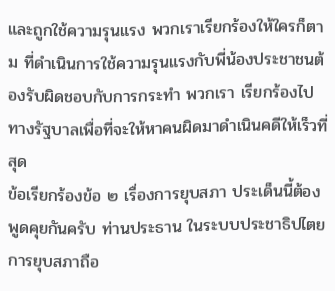และถูกใช้ความรุนแรง พวกเราเรียกร้องให้ใครก็ตาม ที่ดําเนินการใช้ความรุนแรงกับพี่น้องประชาชนต้องรับผิดชอบกับการกระทํา พวกเรา เรียกร้องไปทางรัฐบาลเพื่อที่จะให้หาคนผิดมาดําเนินคดีให้เร็วที่สุด
ข้อเรียกร้องข้อ ๒ เรื่องการยุบสภา ประเด็นนี้ต้องพูดคุยกันครับ ท่านประธาน ในระบบประชาธิปไตยการยุบสภาถือ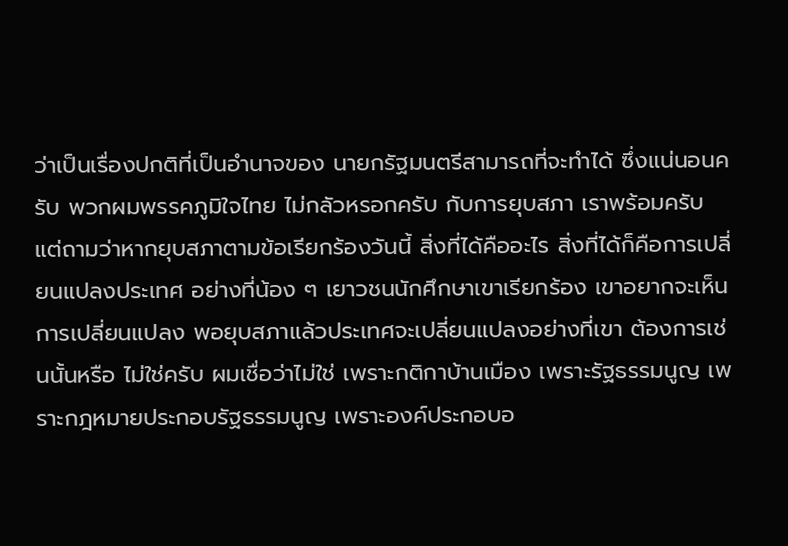ว่าเป็นเรื่องปกติที่เป็นอํานาจของ นายกรัฐมนตรีสามารถที่จะทําได้ ซึ่งแน่นอนครับ พวกผมพรรคภูมิใจไทย ไม่กลัวหรอกครับ กับการยุบสภา เราพร้อมครับ แต่ถามว่าหากยุบสภาตามข้อเรียกร้องวันนี้ สิ่งที่ได้คืออะไร สิ่งที่ได้ก็คือการเปลี่ยนแปลงประเทศ อย่างที่น้อง ๆ เยาวชนนักศึกษาเขาเรียกร้อง เขาอยากจะเห็นการเปลี่ยนแปลง พอยุบสภาแล้วประเทศจะเปลี่ยนแปลงอย่างที่เขา ต้องการเช่นนั้นหรือ ไม่ใช่ครับ ผมเชื่อว่าไม่ใช่ เพราะกติกาบ้านเมือง เพราะรัฐธรรมนูญ เพราะกฎหมายประกอบรัฐธรรมนูญ เพราะองค์ประกอบอ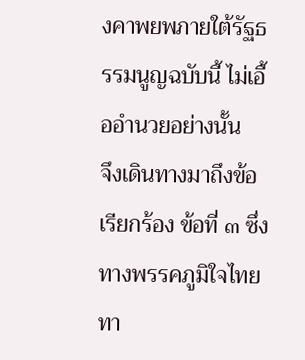งคาพยพภายใต้รัฐธรรมนูญฉบับนี้ ไม่เอื้ออํานวยอย่างนั้น
จึงเดินทางมาถึงข้อเรียกร้อง ข้อที่ ๓ ซึ่งทางพรรคภูมิใจไทย ทา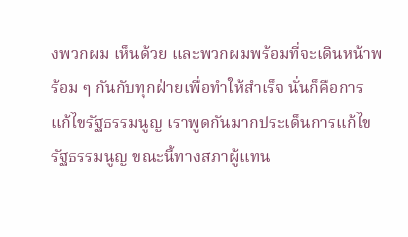งพวกผม เห็นด้วย และพวกผมพร้อมที่จะเดินหน้าพร้อม ๆ กันกับทุกฝ่ายเพื่อทําให้สําเร็จ นั่นก็คือการ แก้ไขรัฐธรรมนูญ เราพูดกันมากประเด็นการแก้ไขรัฐธรรมนูญ ขณะนี้ทางสภาผู้แทน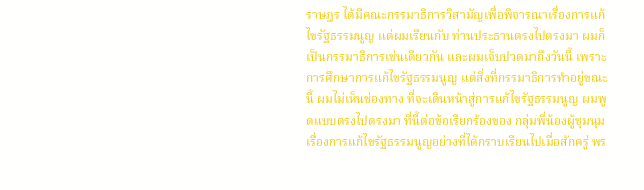ราษฎร ได้มีคณะกรรมาธิการวิสามัญเพื่อพิจารณาเรื่องการแก้ไขรัฐธรรมนูญ แต่ผมเรียนกับ ท่านประธานตรงไปตรงมา ผมก็เป็นกรรมาธิการเช่นเดียวกัน และผมเจ็บปวดมาถึงวันนี้ เพราะการศึกษาการแก้ไขรัฐธรรมนูญ แต่สิ่งที่กรรมาธิการทําอยู่ขณะนี้ ผมไม่เห็นช่องทาง ที่จะเดินหน้าสู่การแก้ไขรัฐธรรมนูญ ผมพูดแบบตรงไปตรงมา ที่นี้ต่อข้อเรียกร้องของ กลุ่มพี่น้องผู้ชุมนุมเรื่องการแก้ไขรัฐธรรมนูญอย่างที่ได้กราบเรียนไปเมื่อสักครู่ พร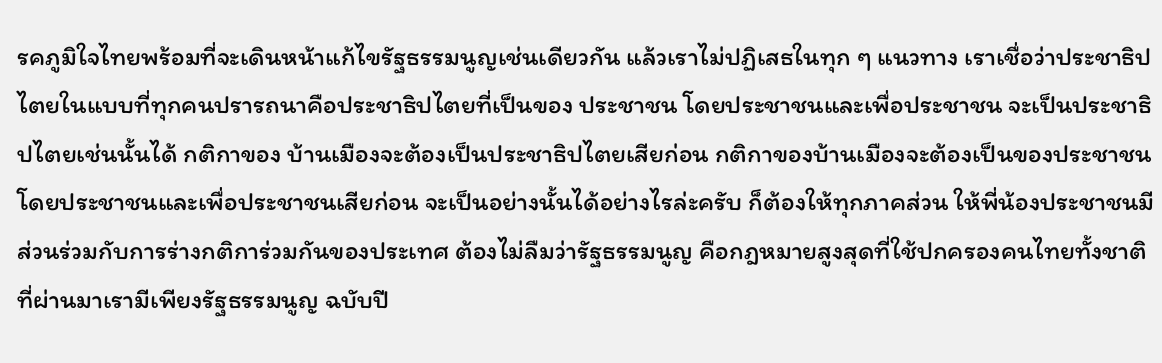รคภูมิใจไทยพร้อมที่จะเดินหน้าแก้ไขรัฐธรรมนูญเช่นเดียวกัน แล้วเราไม่ปฏิเสธในทุก ๆ แนวทาง เราเชื่อว่าประชาธิปไตยในแบบที่ทุกคนปรารถนาคือประชาธิปไตยที่เป็นของ ประชาชน โดยประชาชนและเพื่อประชาชน จะเป็นประชาธิปไตยเช่นนั้นได้ กติกาของ บ้านเมืองจะต้องเป็นประชาธิปไตยเสียก่อน กติกาของบ้านเมืองจะต้องเป็นของประชาชน โดยประชาชนและเพื่อประชาชนเสียก่อน จะเป็นอย่างนั้นได้อย่างไรล่ะครับ ก็ต้องให้ทุกภาคส่วน ให้พี่น้องประชาชนมีส่วนร่วมกับการร่างกติการ่วมกันของประเทศ ต้องไม่ลืมว่ารัฐธรรมนูญ คือกฎหมายสูงสุดที่ใช้ปกครองคนไทยทั้งชาติที่ผ่านมาเรามีเพียงรัฐธรรมนูญ ฉบับปี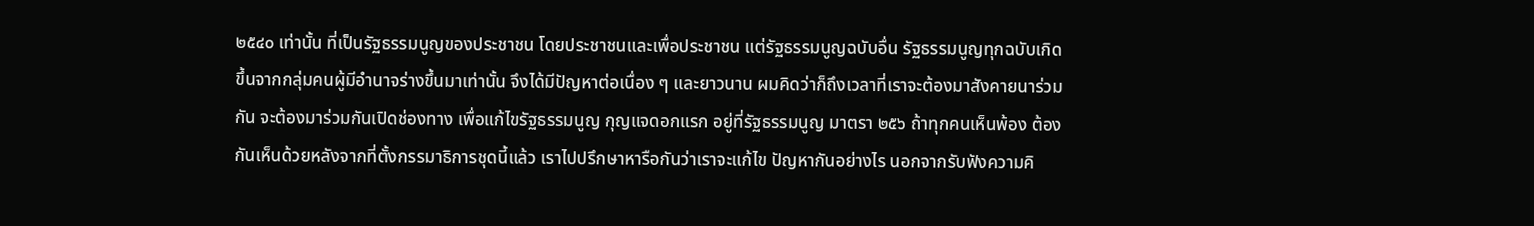๒๕๔๐ เท่านั้น ที่เป็นรัฐธรรมนูญของประชาชน โดยประชาชนและเพื่อประชาชน แต่รัฐธรรมนูญฉบับอื่น รัฐธรรมนูญทุกฉบับเกิดขึ้นจากกลุ่มคนผู้มีอํานาจร่างขึ้นมาเท่านั้น จึงได้มีปัญหาต่อเนื่อง ๆ และยาวนาน ผมคิดว่าก็ถึงเวลาที่เราจะต้องมาสังคายนาร่วมกัน จะต้องมาร่วมกันเปิดช่องทาง เพื่อแก้ไขรัฐธรรมนูญ กุญแจดอกแรก อยู่ที่รัฐธรรมนูญ มาตรา ๒๕๖ ถ้าทุกคนเห็นพ้อง ต้องกันเห็นด้วยหลังจากที่ตั้งกรรมาธิการชุดนี้แล้ว เราไปปรึกษาหารือกันว่าเราจะแก้ไข ปัญหากันอย่างไร นอกจากรับฟังความคิ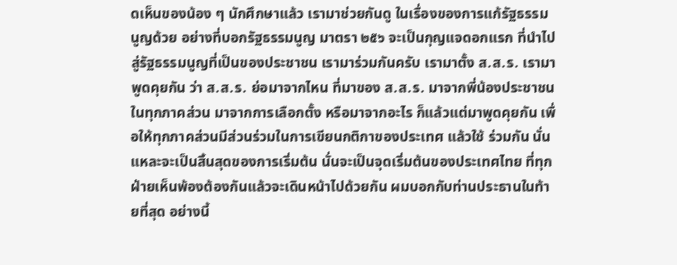ดเห็นของน้อง ๆ นักศึกษาแล้ว เรามาช่วยกันดู ในเรื่องของการแก้รัฐธรรมนูญด้วย อย่างที่บอกรัฐธรรมนูญ มาตรา ๒๕๖ จะเป็นกุญแจดอกแรก ที่นําไปสู่รัฐธรรมนูญที่เป็นของประชาชน เรามาร่วมกันครับ เรามาตั้ง ส.ส.ร. เรามาพูดคุยกัน ว่า ส.ส.ร. ย่อมาจากไหน ที่มาของ ส.ส.ร. มาจากพี่น้องประชาชนในทุกภาคส่วน มาจากการเลือกตั้ง หรือมาจากอะไร ก็แล้วแต่มาพูดคุยกัน เพื่อให้ทุกภาคส่วนมีส่วนร่วมในการเขียนกติกาของประเทศ แล้วใช้ ร่วมกัน นั่นแหละจะเป็นสิ้นสุดของการเริ่มต้น นั่นจะเป็นจุดเริ่มต้นของประเทศไทย ที่ทุกฝ่ายเห็นพ้องต้องกันแล้วจะเดินหน้าไปด้วยกัน ผมบอกกับท่านประธานในท้ายที่สุด อย่างนี้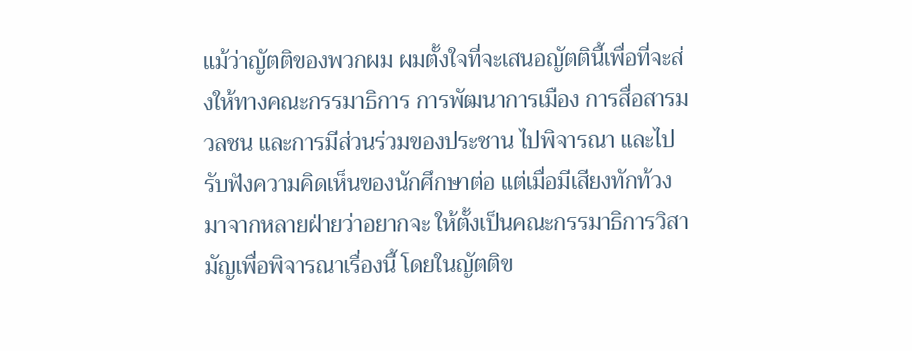แม้ว่าญัตติของพวกผม ผมตั้งใจที่จะเสนอญัตตินี้เพื่อที่จะส่งให้ทางคณะกรรมาธิการ การพัฒนาการเมือง การสื่อสารมวลชน และการมีส่วนร่วมของประชาน ไปพิจารณา และไปรับฟังความคิดเห็นของนักศึกษาต่อ แต่เมื่อมีเสียงทักท้วงมาจากหลายฝ่ายว่าอยากจะ ให้ตั้งเป็นคณะกรรมาธิการวิสามัญเพื่อพิจารณาเรื่องนี้ โดยในญัตติข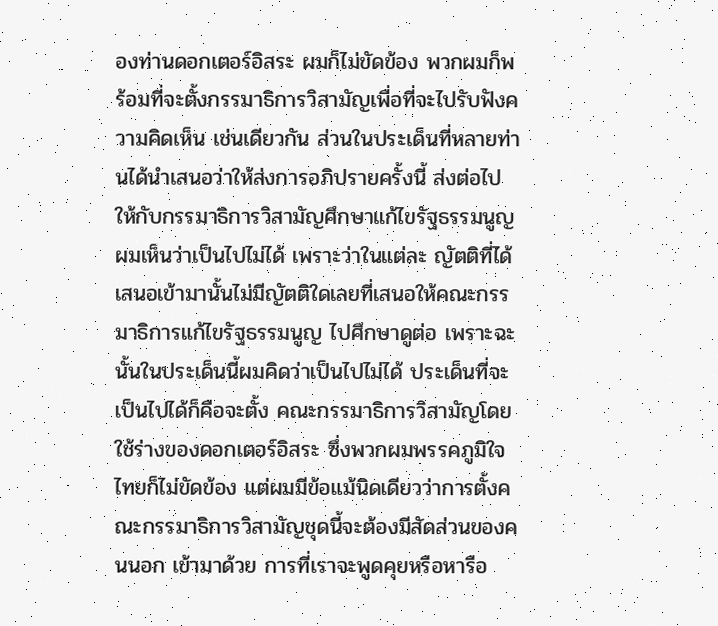องท่านดอกเตอร์อิสระ ผมก็ไม่ขัดข้อง พวกผมก็พร้อมที่จะตั้งกรรมาธิการวิสามัญเพื่อที่จะไปรับฟังความคิดเห็น เช่นเดียวกัน ส่วนในประเด็นที่หลายท่านได้นําเสนอว่าให้ส่งการอภิปรายครั้งนี้ ส่งต่อไป ให้กับกรรมาธิการวิสามัญศึกษาแก้ไขรัฐธรรมนูญ ผมเห็นว่าเป็นไปไม่ได้ เพราะว่าในแต่ละ ญัตติที่ได้เสนอเข้ามานั้นไม่มีญัตติใดเลยที่เสนอให้คณะกรรมาธิการแก้ไขรัฐธรรมนูญ ไปศึกษาดูต่อ เพราะฉะนั้นในประเด็นนี้ผมคิดว่าเป็นไปไม่ได้ ประเด็นที่จะเป็นไปได้ก็คือจะตั้ง คณะกรรมาธิการวิสามัญโดยใช้ร่างของดอกเตอร์อิสระ ซึ่งพวกผมพรรคภูมิใจไทยก็ไม่ขัดข้อง แต่ผมมีข้อแม้นิดเดียวว่าการตั้งคณะกรรมาธิการวิสามัญชุดนี้จะต้องมีสัดส่วนของคนนอก เข้ามาด้วย การที่เราจะพูดคุยหรือหารือ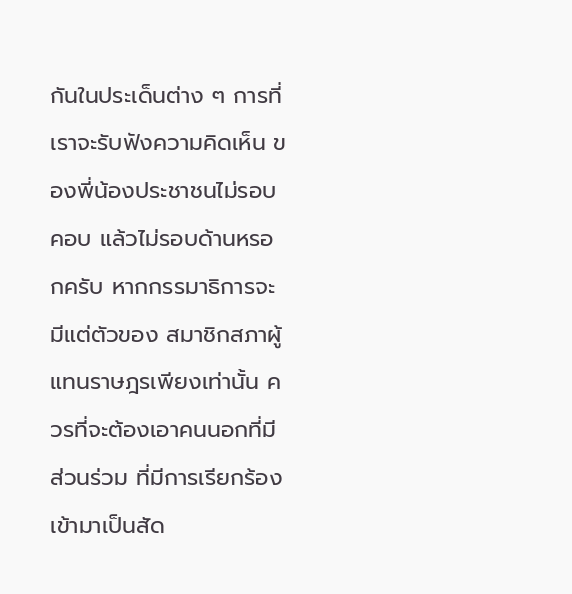กันในประเด็นต่าง ๆ การที่เราจะรับฟังความคิดเห็น ของพี่น้องประชาชนไม่รอบคอบ แล้วไม่รอบด้านหรอกครับ หากกรรมาธิการจะมีแต่ตัวของ สมาชิกสภาผู้แทนราษฎรเพียงเท่านั้น ควรที่จะต้องเอาคนนอกที่มีส่วนร่วม ที่มีการเรียกร้อง เข้ามาเป็นสัด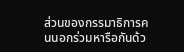ส่วนของกรรมาธิการคนนอกร่วมหารือกันด้ว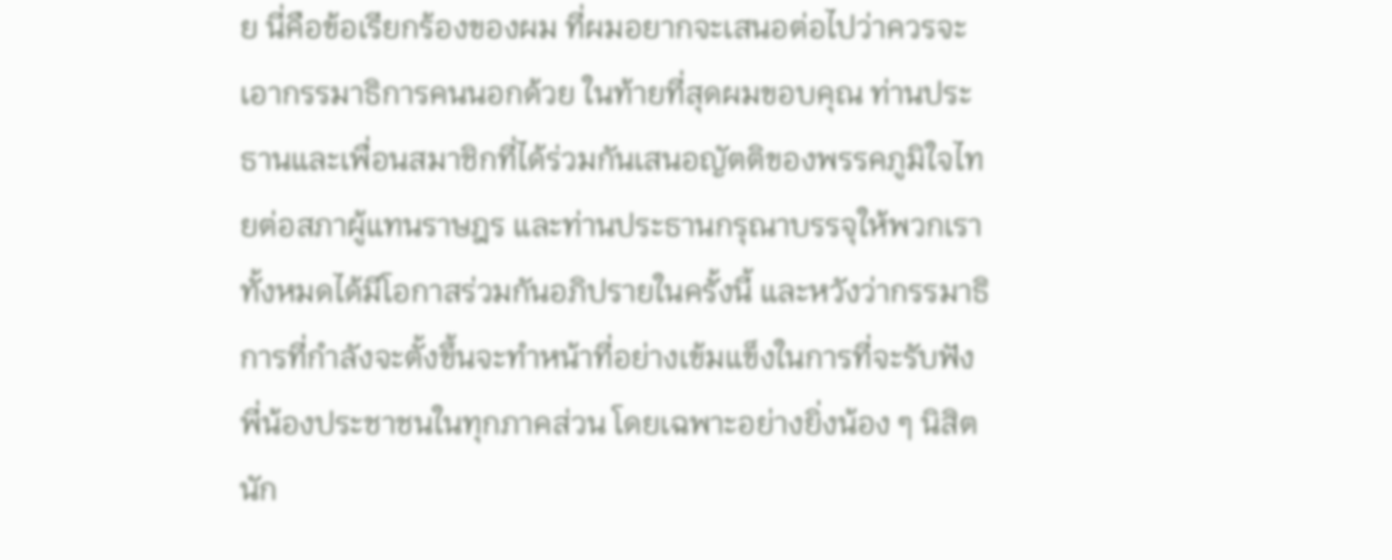ย นี่คือข้อเรียกร้องของผม ที่ผมอยากจะเสนอต่อไปว่าควรจะเอากรรมาธิการคนนอกด้วย ในท้ายที่สุดผมขอบคุณ ท่านประธานและเพื่อนสมาชิกที่ได้ร่วมกันเสนอญัตติของพรรคภูมิใจไทยต่อสภาผู้แทนราษฎร และท่านประธานกรุณาบรรจุให้พวกเราทั้งหมดได้มีโอกาสร่วมกันอภิปรายในครั้งนี้ และหวังว่ากรรมาธิการที่กําลังจะตั้งขึ้นจะทําหน้าที่อย่างเข้มแข็งในการที่จะรับฟัง พี่น้องประชาชนในทุกภาคส่วน โดยเฉพาะอย่างยิ่งน้อง ๆ นิสิต นัก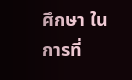ศึกษา ในการที่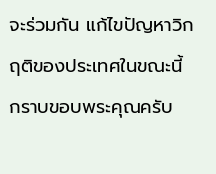จะร่วมกัน แก้ไขปัญหาวิกฤติของประเทศในขณะนี้ กราบขอบพระคุณครับ